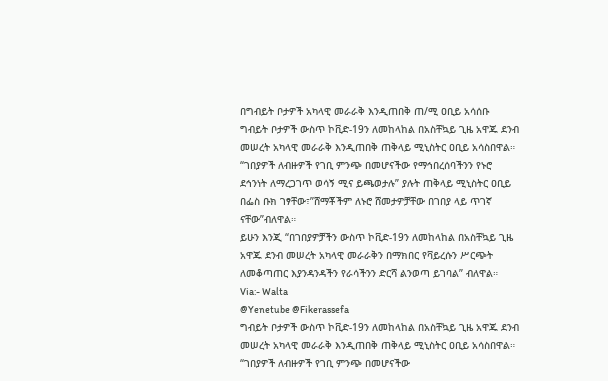በግብይት ቦታዎች አካላዊ መራራቅ እንዲጠበቅ ጠ/ሚ ዐቢይ አሳሰቡ
ግብይት ቦታዎች ውስጥ ኮቪድ-19ን ለመከላከል በአስቸኳይ ጊዜ አዋጁ ደንብ መሠረት አካላዊ መራራቅ እንዲጠበቅ ጠቅላይ ሚኒስትር ዐቢይ አሳስበዋል።
“ገበያዎች ለብዙዎች የገቢ ምንጭ በመሆናችው የማኅበረሰባችንን የኑሮ ደኅንነት ለማረጋገጥ ወሳኝ ሚና ይጫወታሉ” ያሉት ጠቅላይ ሚኒስትር ዐቢይ በፌስ ቡክ ገፃቸው፣”ሸማቾችም ለኑሮ ሸመታዎቻቸው በገበያ ላይ ጥገኛ ናቸው”ብለዋል።
ይሁን እንጂ “በገበያዎቻችን ውስጥ ኮቪድ-19ን ለመከላከል በአስቸኳይ ጊዜ አዋጁ ደንብ መሠረት አካላዊ መራራቅን በማክበር የቫይረሱን ሥርጭት ለመቆጣጠር እያንዳንዳችን የራሳችንን ድርሻ ልንወጣ ይገባል” ብለዋል።
Via:- Walta
@Yenetube @Fikerassefa
ግብይት ቦታዎች ውስጥ ኮቪድ-19ን ለመከላከል በአስቸኳይ ጊዜ አዋጁ ደንብ መሠረት አካላዊ መራራቅ እንዲጠበቅ ጠቅላይ ሚኒስትር ዐቢይ አሳስበዋል።
“ገበያዎች ለብዙዎች የገቢ ምንጭ በመሆናችው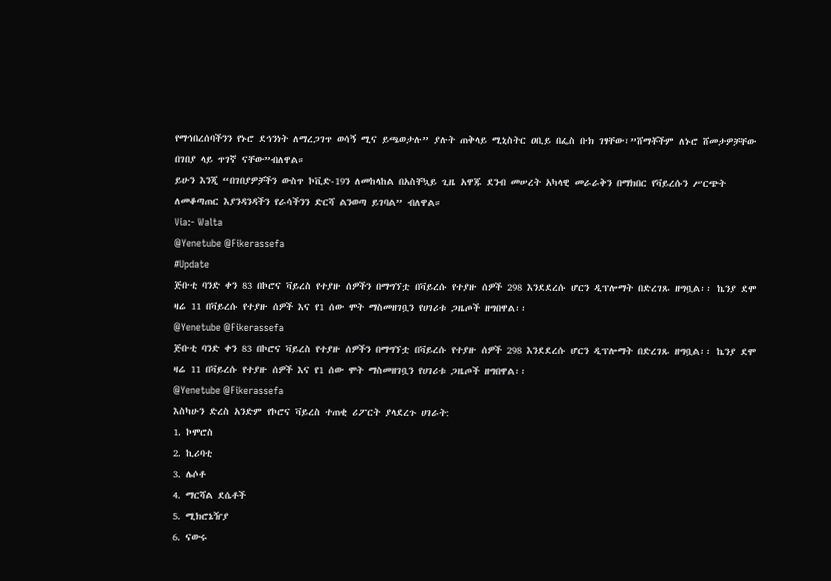የማኅበረሰባችንን የኑሮ ደኅንነት ለማረጋገጥ ወሳኝ ሚና ይጫወታሉ” ያሉት ጠቅላይ ሚኒስትር ዐቢይ በፌስ ቡክ ገፃቸው፣”ሸማቾችም ለኑሮ ሸመታዎቻቸው በገበያ ላይ ጥገኛ ናቸው”ብለዋል።
ይሁን እንጂ “በገበያዎቻችን ውስጥ ኮቪድ-19ን ለመከላከል በአስቸኳይ ጊዜ አዋጁ ደንብ መሠረት አካላዊ መራራቅን በማክበር የቫይረሱን ሥርጭት ለመቆጣጠር እያንዳንዳችን የራሳችንን ድርሻ ልንወጣ ይገባል” ብለዋል።
Via:- Walta
@Yenetube @Fikerassefa
#Update
ጅቡቲ ባንድ ቀን 83 በኮሮና ቫይረስ የተያዙ ሰዎችን በማግኘቷ በቫይረሱ የተያዙ ሰዎች 298 እንደደረሱ ሆርን ዲፕሎማት በድረገጹ ዘግቧል፡፡ ኬንያ ደሞ ዛሬ 11 በቫይረሱ የተያዙ ሰዎች እና የ1 ሰው ሞት ማስመዘገቧን የሀገሪቱ ጋዜጦች ዘግበዋል፡፡
@Yenetube @Fikerassefa
ጅቡቲ ባንድ ቀን 83 በኮሮና ቫይረስ የተያዙ ሰዎችን በማግኘቷ በቫይረሱ የተያዙ ሰዎች 298 እንደደረሱ ሆርን ዲፕሎማት በድረገጹ ዘግቧል፡፡ ኬንያ ደሞ ዛሬ 11 በቫይረሱ የተያዙ ሰዎች እና የ1 ሰው ሞት ማስመዘገቧን የሀገሪቱ ጋዜጦች ዘግበዋል፡፡
@Yenetube @Fikerassefa
እስካሁን ድረስ አንድም የኮሮና ቫይረስ ተጠቂ ሪፖርት ያላደረጉ ሀገራት:
1. ኮሞሮስ
2. ኪሪባቲ
3. ሌሶቶ
4. ማርሻል ደሴቶች
5. ሚክሮኔዥያ
6. ናውሩ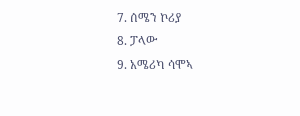7. ሰሜን ኮሪያ
8. ፓላው
9. አሜሪካ ሳሞኣ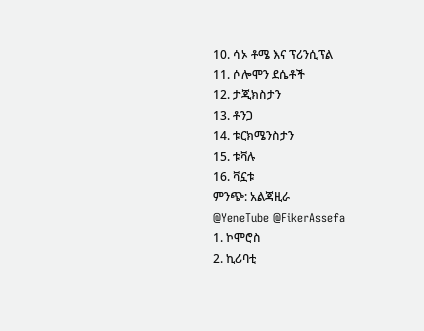10. ሳኦ ቶሜ እና ፕሪንሲፕል
11. ሶሎሞን ደሴቶች
12. ታጂክስታን
13. ቶንጋ
14. ቱርክሜንስታን
15. ቱቫሉ
16. ቫኗቱ
ምንጭ: አልጃዚራ
@YeneTube @FikerAssefa
1. ኮሞሮስ
2. ኪሪባቲ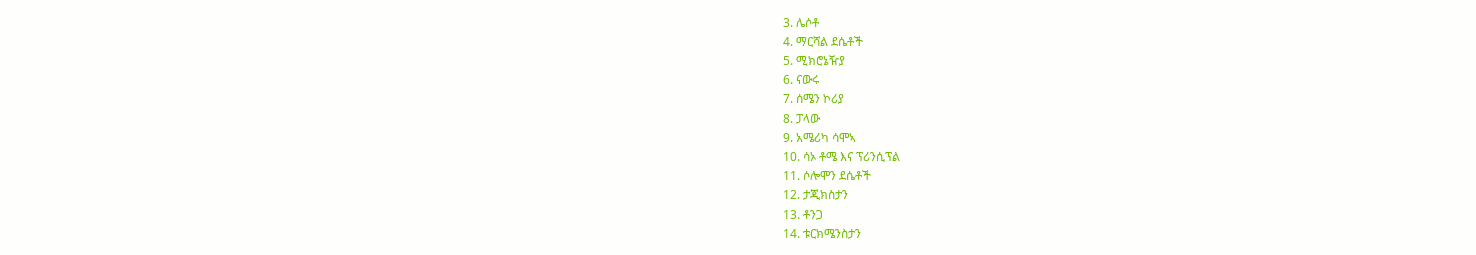3. ሌሶቶ
4. ማርሻል ደሴቶች
5. ሚክሮኔዥያ
6. ናውሩ
7. ሰሜን ኮሪያ
8. ፓላው
9. አሜሪካ ሳሞኣ
10. ሳኦ ቶሜ እና ፕሪንሲፕል
11. ሶሎሞን ደሴቶች
12. ታጂክስታን
13. ቶንጋ
14. ቱርክሜንስታን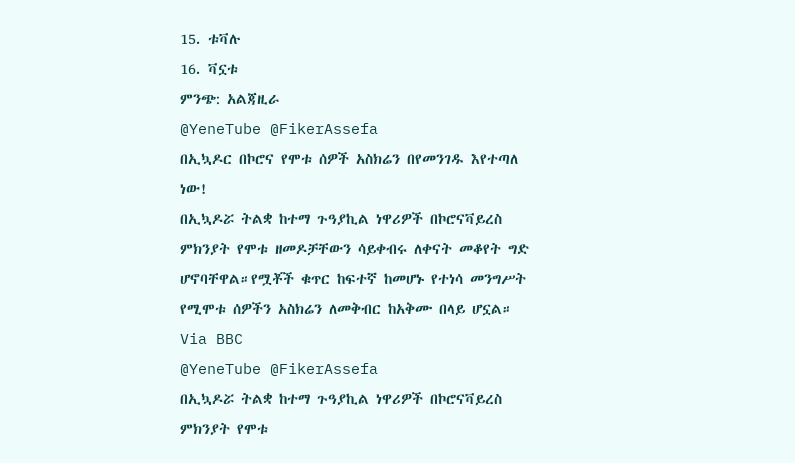15. ቱቫሉ
16. ቫኗቱ
ምንጭ: አልጃዚራ
@YeneTube @FikerAssefa
በኢኳዶር በኮሮና የሞቱ ሰዎች አስክሬን በየመንገዱ እየተጣለ ነው!
በኢኳዶሯ ትልቋ ከተማ ጉዓያኪል ነዋሪዎች በኮሮናቫይረስ ምክንያት የሞቱ ዘመዶቻቸውን ሳይቀብሩ ለቀናት መቆየት ግድ ሆኖባቸዋል።የሟቾች ቁጥር ከፍተኛ ከመሆኑ የተነሳ መንግሥት የሚሞቱ ሰዎችን አስክሬን ለመቅብር ከአቅሙ በላይ ሆኗል።
Via BBC
@YeneTube @FikerAssefa
በኢኳዶሯ ትልቋ ከተማ ጉዓያኪል ነዋሪዎች በኮሮናቫይረስ ምክንያት የሞቱ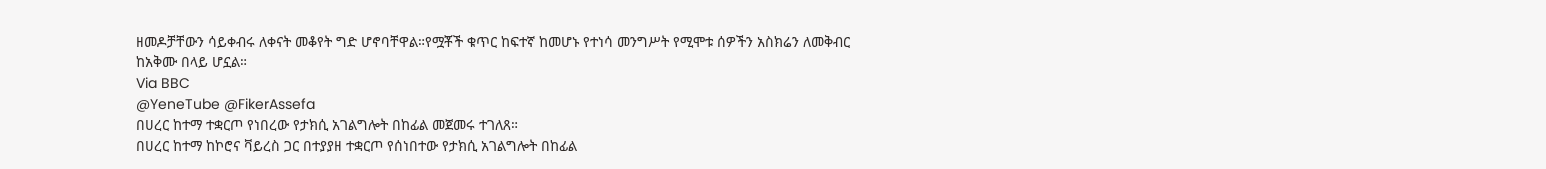ዘመዶቻቸውን ሳይቀብሩ ለቀናት መቆየት ግድ ሆኖባቸዋል።የሟቾች ቁጥር ከፍተኛ ከመሆኑ የተነሳ መንግሥት የሚሞቱ ሰዎችን አስክሬን ለመቅብር ከአቅሙ በላይ ሆኗል።
Via BBC
@YeneTube @FikerAssefa
በሀረር ከተማ ተቋርጦ የነበረው የታክሲ አገልግሎት በከፊል መጀመሩ ተገለጸ።
በሀረር ከተማ ከኮሮና ቫይረስ ጋር በተያያዘ ተቋርጦ የሰነበተው የታክሲ አገልግሎት በከፊል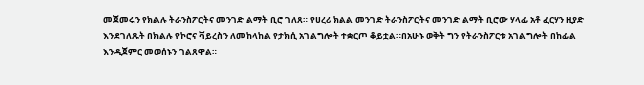መጀመሩን የክልሉ ትራንስፖርትና መንገድ ልማት ቢሮ ገለጸ። የሀረሪ ክልል መንገድ ትራንስፖርትና መንገድ ልማት ቢሮው ሃላፊ አቶ ፈርሃን ዚያድ እንደገለጹት በክልሉ የኮሮና ቫይረስን ለመከላከል የታክሲ አገልግሎት ተቋርጦ ቆይቷል።በአሁኑ ወቅት ግን የትራንስፖርቱ አገልግሎት በከፊል እንዲጀምር መወሰኑን ገልጸዋል።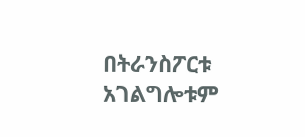በትራንስፖርቱ አገልግሎቱም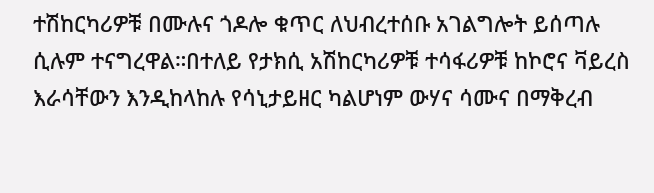ተሽከርካሪዎቹ በሙሉና ጎዶሎ ቁጥር ለህብረተሰቡ አገልግሎት ይሰጣሉ ሲሉም ተናግረዋል።በተለይ የታክሲ አሽከርካሪዎቹ ተሳፋሪዎቹ ከኮሮና ቫይረስ እራሳቸውን እንዲከላከሉ የሳኒታይዘር ካልሆነም ውሃና ሳሙና በማቅረብ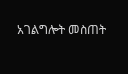አገልግሎት መስጠት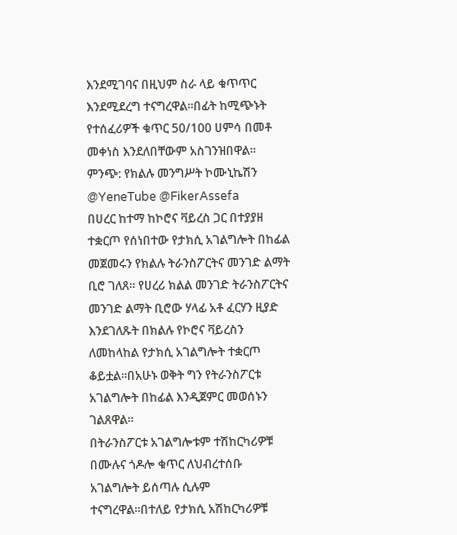እንደሚገባና በዚህም ስራ ላይ ቁጥጥር እንደሚደረግ ተናግረዋል።በፊት ከሚጭኑት የተሰፈሪዎች ቁጥር 50/100 ሀምሳ በመቶ መቀነስ እንደለበቸውም አስገንዝበዋል።
ምንጭ: የክልሉ መንግሥት ኮሙኒኬሽን
@YeneTube @FikerAssefa
በሀረር ከተማ ከኮሮና ቫይረስ ጋር በተያያዘ ተቋርጦ የሰነበተው የታክሲ አገልግሎት በከፊል መጀመሩን የክልሉ ትራንስፖርትና መንገድ ልማት ቢሮ ገለጸ። የሀረሪ ክልል መንገድ ትራንስፖርትና መንገድ ልማት ቢሮው ሃላፊ አቶ ፈርሃን ዚያድ እንደገለጹት በክልሉ የኮሮና ቫይረስን ለመከላከል የታክሲ አገልግሎት ተቋርጦ ቆይቷል።በአሁኑ ወቅት ግን የትራንስፖርቱ አገልግሎት በከፊል እንዲጀምር መወሰኑን ገልጸዋል።
በትራንስፖርቱ አገልግሎቱም ተሽከርካሪዎቹ በሙሉና ጎዶሎ ቁጥር ለህብረተሰቡ አገልግሎት ይሰጣሉ ሲሉም ተናግረዋል።በተለይ የታክሲ አሽከርካሪዎቹ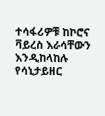ተሳፋሪዎቹ ከኮሮና ቫይረስ እራሳቸውን እንዲከላከሉ የሳኒታይዘር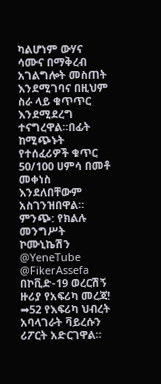ካልሆነም ውሃና ሳሙና በማቅረብ አገልግሎት መስጠት እንደሚገባና በዚህም ስራ ላይ ቁጥጥር እንደሚደረግ ተናግረዋል።በፊት ከሚጭኑት የተሰፈሪዎች ቁጥር 50/100 ሀምሳ በመቶ መቀነስ እንደለበቸውም አስገንዝበዋል።
ምንጭ: የክልሉ መንግሥት ኮሙኒኬሽን
@YeneTube @FikerAssefa
በኮቪድ-19 ወረርሽኝ ዙሪያ የአፍሪካ መረጃ!
➡52 የእፍሪካ ህብረት አባላገራት ቫይረሱን ሪፖርት አድርገዋል።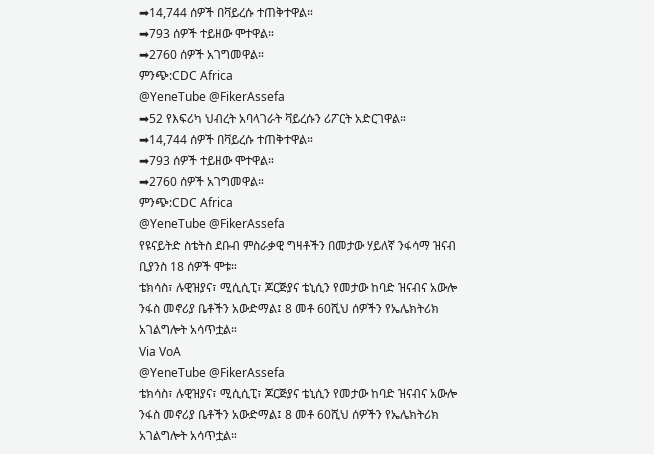➡14,744 ሰዎች በቫይረሱ ተጠቅተዋል።
➡793 ሰዎች ተይዘው ሞተዋል።
➡2760 ሰዎች አገግመዋል።
ምንጭ:CDC Africa
@YeneTube @FikerAssefa
➡52 የእፍሪካ ህብረት አባላገራት ቫይረሱን ሪፖርት አድርገዋል።
➡14,744 ሰዎች በቫይረሱ ተጠቅተዋል።
➡793 ሰዎች ተይዘው ሞተዋል።
➡2760 ሰዎች አገግመዋል።
ምንጭ:CDC Africa
@YeneTube @FikerAssefa
የዩናይትድ ስቴትስ ደቡብ ምስራቃዊ ግዛቶችን በመታው ሃይለኛ ንፋሳማ ዝናብ ቢያንስ 18 ሰዎች ሞቱ።
ቴክሳስ፣ ሉዊዝያና፣ ሚሲሲፒ፣ ጆርጅያና ቴኒሲን የመታው ከባድ ዝናብና አውሎ ንፋስ መኖሪያ ቤቶችን አውድማል፤ 8 መቶ 60ሺህ ሰዎችን የኤሌክትሪክ አገልግሎት አሳጥቷል።
Via VoA
@YeneTube @FikerAssefa
ቴክሳስ፣ ሉዊዝያና፣ ሚሲሲፒ፣ ጆርጅያና ቴኒሲን የመታው ከባድ ዝናብና አውሎ ንፋስ መኖሪያ ቤቶችን አውድማል፤ 8 መቶ 60ሺህ ሰዎችን የኤሌክትሪክ አገልግሎት አሳጥቷል።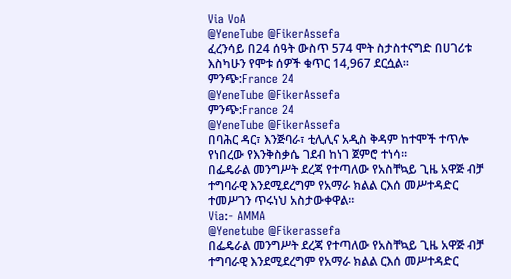Via VoA
@YeneTube @FikerAssefa
ፈረንሳይ በ24 ሰዓት ውስጥ 574 ሞት ስታስተናግድ በሀገሪቱ እስካሁን የሞቱ ሰዎች ቁጥር 14,967 ደርሷል።
ምንጭ:France 24
@YeneTube @FikerAssefa
ምንጭ:France 24
@YeneTube @FikerAssefa
በባሕር ዳር፣ እንጅባራ፣ ቲሊሊና አዲስ ቅዳም ከተሞች ተጥሎ የነበረው የእንቅስቃሴ ገደብ ከነገ ጀምሮ ተነሳ።
በፌዴራል መንግሥት ደረጃ የተጣለው የአስቸኳይ ጊዜ አዋጅ ብቻ ተግባራዊ እንደሚደረግም የአማራ ክልል ርእሰ መሥተዳድር ተመሥገን ጥሩነህ አስታውቀዋል።
Via:- AMMA
@Yenetube @Fikerassefa
በፌዴራል መንግሥት ደረጃ የተጣለው የአስቸኳይ ጊዜ አዋጅ ብቻ ተግባራዊ እንደሚደረግም የአማራ ክልል ርእሰ መሥተዳድር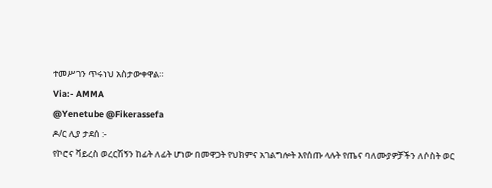ተመሥገን ጥሩነህ አስታውቀዋል።
Via:- AMMA
@Yenetube @Fikerassefa
ዶ/ር ሊያ ታደሰ :-
የኮሮና ቫይረስ ወረርሽኝን ከፊት ለፊት ሆነው በመዋጋት የህክምና አገልግሎት እየሰጡ ላሉት የጤና ባለሙያዎቻችን ለሶስት ወር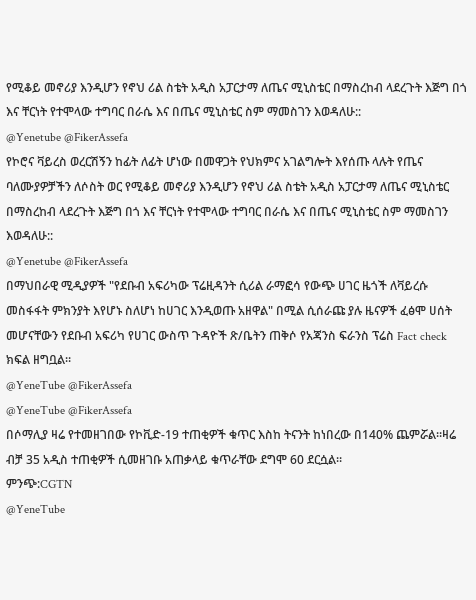የሚቆይ መኖሪያ እንዲሆን የኖህ ሪል ስቴት አዲስ አፓርታማ ለጤና ሚኒስቴር በማስረከብ ላደረጉት እጅግ በጎ እና ቸርነት የተሞላው ተግባር በራሴ እና በጤና ሚኒስቴር ስም ማመስገን እወዳለሁ::
@Yenetube @FikerAssefa
የኮሮና ቫይረስ ወረርሽኝን ከፊት ለፊት ሆነው በመዋጋት የህክምና አገልግሎት እየሰጡ ላሉት የጤና ባለሙያዎቻችን ለሶስት ወር የሚቆይ መኖሪያ እንዲሆን የኖህ ሪል ስቴት አዲስ አፓርታማ ለጤና ሚኒስቴር በማስረከብ ላደረጉት እጅግ በጎ እና ቸርነት የተሞላው ተግባር በራሴ እና በጤና ሚኒስቴር ስም ማመስገን እወዳለሁ::
@Yenetube @FikerAssefa
በማህበራዊ ሚዲያዎች "የደቡብ አፍሪካው ፕሬዚዳንት ሲሪል ራማፎሳ የውጭ ሀገር ዜጎች ለቫይረሱ መስፋፋት ምክንያት እየሆኑ ስለሆነ ከሀገር እንዲወጡ አዘዋል" በሚል ሲሰራጩ ያሉ ዜናዎች ፈፅሞ ሀሰት መሆናቸውን የደቡብ አፍሪካ የሀገር ውስጥ ጉዳዮች ጽ/ቤትን ጠቅሶ የአጃንስ ፍራንስ ፕሬስ Fact check ክፍል ዘግቧል።
@YeneTube @FikerAssefa
@YeneTube @FikerAssefa
በሶማሊያ ዛሬ የተመዘገበው የኮቪድ-19 ተጠቂዎች ቁጥር እስከ ትናንት ከነበረው በ140% ጨምሯል።ዛሬ ብቻ 35 አዲስ ተጠቂዎች ሲመዘገቡ አጠቃላይ ቁጥራቸው ደግሞ 60 ደርሷል።
ምንጭ:CGTN
@YeneTube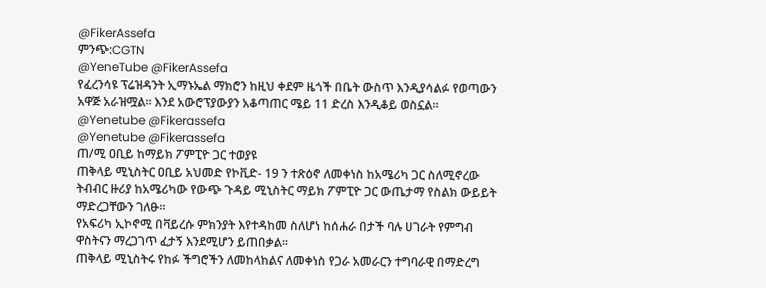@FikerAssefa
ምንጭ:CGTN
@YeneTube @FikerAssefa
የፈረንሳዩ ፕሬዝዳንት ኢማኑኤል ማክሮን ከዚህ ቀደም ዜጎች በቤት ውስጥ እንዲያሳልፉ የወጣውን አዋጅ አራዝሟል። እንደ አውሮፕያውያን አቆጣጠር ሜይ 11 ድረስ እንዲቆይ ወስኗል።
@Yenetube @Fikerassefa
@Yenetube @Fikerassefa
ጠ/ሚ ዐቢይ ከማይክ ፖምፒዮ ጋር ተወያዩ
ጠቅላይ ሚኒስትር ዐቢይ አህመድ የኮቪድ- 19 ን ተጽዕኖ ለመቀነስ ከአሜሪካ ጋር ስለሚኖረው ትብብር ዙሪያ ከአሜሪካው የውጭ ጉዳይ ሚኒስትር ማይክ ፖምፒዮ ጋር ውጤታማ የስልክ ውይይት ማድረጋቸውን ገለፁ፡፡
የአፍሪካ ኢኮኖሚ በቫይረሱ ምክንያት እየተዳከመ ስለሆነ ከሰሐራ በታች ባሉ ሀገራት የምግብ ዋስትናን ማረጋገጥ ፈታኝ እንደሚሆን ይጠበቃል፡፡
ጠቅላይ ሚኒስትሩ የከፉ ችግሮችን ለመከላከልና ለመቀነስ የጋራ አመራርን ተግባራዊ በማድረግ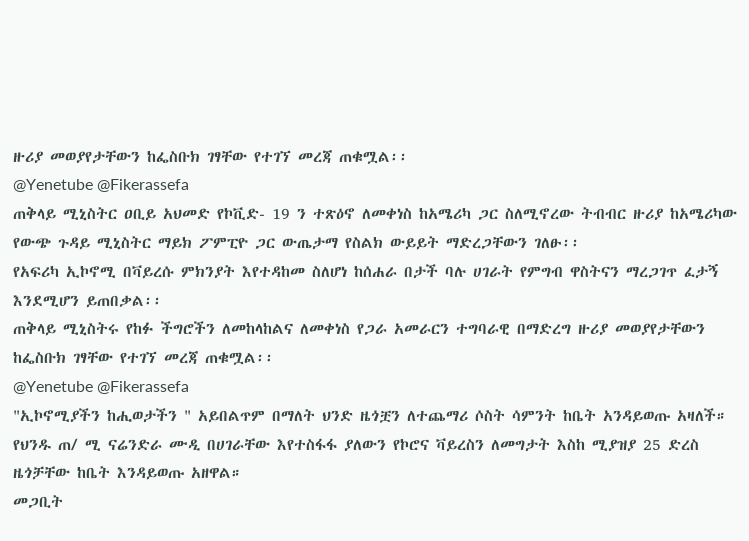ዙሪያ መወያየታቸውን ከፌስቡክ ገፃቸው የተገኘ መረጃ ጠቁሟል፡፡
@Yenetube @Fikerassefa
ጠቅላይ ሚኒስትር ዐቢይ አህመድ የኮቪድ- 19 ን ተጽዕኖ ለመቀነስ ከአሜሪካ ጋር ስለሚኖረው ትብብር ዙሪያ ከአሜሪካው የውጭ ጉዳይ ሚኒስትር ማይክ ፖምፒዮ ጋር ውጤታማ የስልክ ውይይት ማድረጋቸውን ገለፁ፡፡
የአፍሪካ ኢኮኖሚ በቫይረሱ ምክንያት እየተዳከመ ስለሆነ ከሰሐራ በታች ባሉ ሀገራት የምግብ ዋስትናን ማረጋገጥ ፈታኝ እንደሚሆን ይጠበቃል፡፡
ጠቅላይ ሚኒስትሩ የከፉ ችግሮችን ለመከላከልና ለመቀነስ የጋራ አመራርን ተግባራዊ በማድረግ ዙሪያ መወያየታቸውን ከፌስቡክ ገፃቸው የተገኘ መረጃ ጠቁሟል፡፡
@Yenetube @Fikerassefa
"ኢኮኖሚያችን ከሒወታችን " አይበልጥም በማለት ህንድ ዜጎቿን ለተጨማሪ ሶስት ሳምንት ከቤት አንዳይወጡ አዛለች።
የህንዱ ጠ/ ሚ ናሬንድራ ሙዲ በሀገራቸው እየተስፋፋ ያለውን የኮሮና ቫይረስን ለመግታት እስከ ሚያዝያ 25 ድረስ ዜጎቻቸው ከቤት እንዳይወጡ አዘዋል።
መጋቢት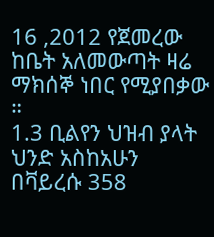16 ,2012 የጀመረው ከቤት አለመውጣት ዛሬ ማክሰኞ ነበር የሚያበቃው ።
1.3 ቢልየን ህዝብ ያላት ህንድ አስከአሁን በቫይረሱ 358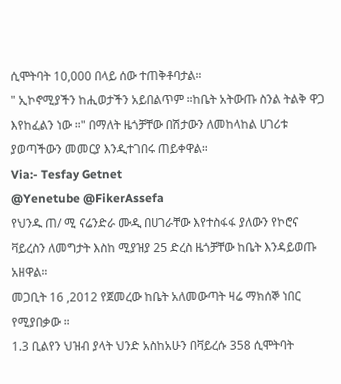ሲሞትባት 10,000 በላይ ሰው ተጠቅቶባታል።
" ኢኮኖሚያችን ከሒወታችን አይበልጥም ።ከቤት አትውጡ ስንል ትልቅ ዋጋ እየከፈልን ነው ።" በማለት ዜጎቻቸው በሽታውን ለመከላከል ሀገሪቱ ያወጣችውን መመርያ እንዲተገበሩ ጠይቀዋል።
Via:- Tesfay Getnet
@Yenetube @FikerAssefa
የህንዱ ጠ/ ሚ ናሬንድራ ሙዲ በሀገራቸው እየተስፋፋ ያለውን የኮሮና ቫይረስን ለመግታት እስከ ሚያዝያ 25 ድረስ ዜጎቻቸው ከቤት እንዳይወጡ አዘዋል።
መጋቢት 16 ,2012 የጀመረው ከቤት አለመውጣት ዛሬ ማክሰኞ ነበር የሚያበቃው ።
1.3 ቢልየን ህዝብ ያላት ህንድ አስከአሁን በቫይረሱ 358 ሲሞትባት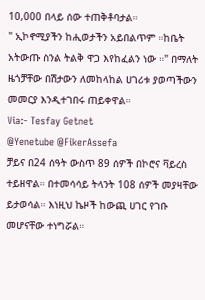10,000 በላይ ሰው ተጠቅቶባታል።
" ኢኮኖሚያችን ከሒወታችን አይበልጥም ።ከቤት አትውጡ ስንል ትልቅ ዋጋ እየከፈልን ነው ።" በማለት ዜጎቻቸው በሽታውን ለመከላከል ሀገሪቱ ያወጣችውን መመርያ እንዲተገበሩ ጠይቀዋል።
Via:- Tesfay Getnet
@Yenetube @FikerAssefa
ቻይና በ24 ሰዓት ውስጥ 89 ሰዎች በኮሮና ቫይረስ ተይዘዋል። በተመሳሳይ ትላንት 108 ሰዎች መያዛቸው ይታወሳል። እነዚህ ኬዞች ከውጪ ሀገር የገቡ መሆናቸው ተነግሯል።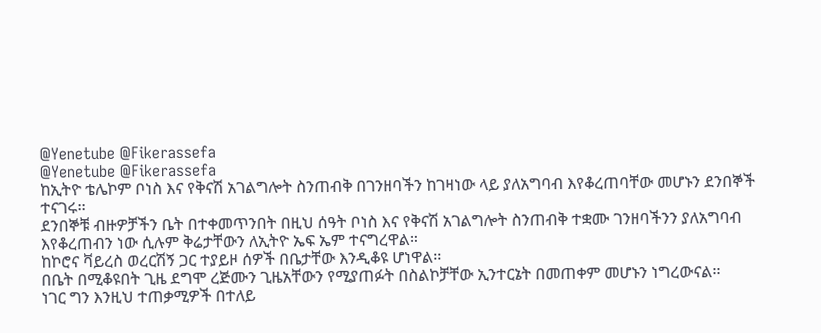@Yenetube @Fikerassefa
@Yenetube @Fikerassefa
ከኢትዮ ቴሌኮም ቦነስ እና የቅናሽ አገልግሎት ስንጠብቅ በገንዘባችን ከገዛነው ላይ ያለአግባብ እየቆረጠባቸው መሆኑን ደንበኞች ተናገሩ፡፡
ደንበኞቹ ብዙዎቻችን ቤት በተቀመጥንበት በዚህ ሰዓት ቦነስ እና የቅናሽ አገልግሎት ስንጠብቅ ተቋሙ ገንዘባችንን ያለአግባብ እየቆረጠብን ነው ሲሉም ቅሬታቸውን ለኢትዮ ኤፍ ኤም ተናግረዋል።
ከኮሮና ቫይረስ ወረርሽኝ ጋር ተያይዞ ሰዎች በቤታቸው እንዲቆዩ ሆነዋል፡፡
በቤት በሚቆዩበት ጊዜ ደግሞ ረጅሙን ጊዜአቸውን የሚያጠፉት በስልኮቻቸው ኢንተርኔት በመጠቀም መሆኑን ነግረውናል፡፡
ነገር ግን እንዚህ ተጠቃሚዎች በተለይ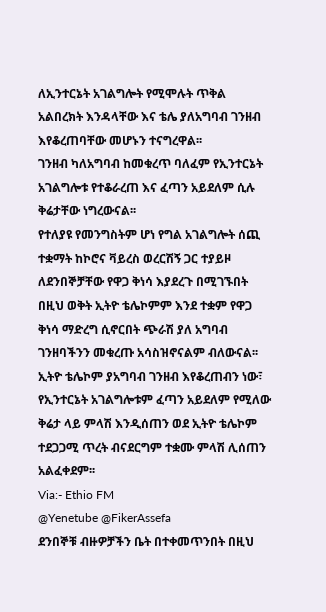ለኢንተርኔት አገልግሎት የሚሞሉት ጥቅል አልበረክት እንዳላቸው እና ቴሌ ያለአግባብ ገንዘብ እየቆረጠባቸው መሆኑን ተናግረዋል፡፡
ገንዘብ ካለአግባብ ከመቁረጥ ባለፈም የኢንተርኔት አገልግሎቱ የተቆራረጠ እና ፈጣን አይደለም ሲሉ ቅሬታቸው ነግረውናል፡፡
የተለያዩ የመንግስትም ሆነ የግል አገልግሎት ሰጪ ተቋማት ከኮሮና ቫይረስ ወረርሽኝ ጋር ተያይዞ ለደንበኞቻቸው የዋጋ ቅነሳ እያደረጉ በሚገኙበት በዚህ ወቅት ኢትዮ ቴሌኮምም እንደ ተቋም የዋጋ ቅነሳ ማድረግ ሲኖርበት ጭራሽ ያለ አግባብ ገንዘባችንን መቁረጡ አሳስዝኖናልም ብለውናል፡፡
ኢትዮ ቴሌኮም ያአግባብ ገንዘብ እየቆረጠብን ነው፣ የኢንተርኔት አገልግሎቱም ፈጣን አይደለም የሚለው ቅሬታ ላይ ምላሽ እንዲሰጠን ወደ ኢትዮ ቴሌኮም ተደጋጋሚ ጥረት ብናደርግም ተቋሙ ምላሽ ሊሰጠን አልፈቀደም፡፡
Via:- Ethio FM
@Yenetube @FikerAssefa
ደንበኞቹ ብዙዎቻችን ቤት በተቀመጥንበት በዚህ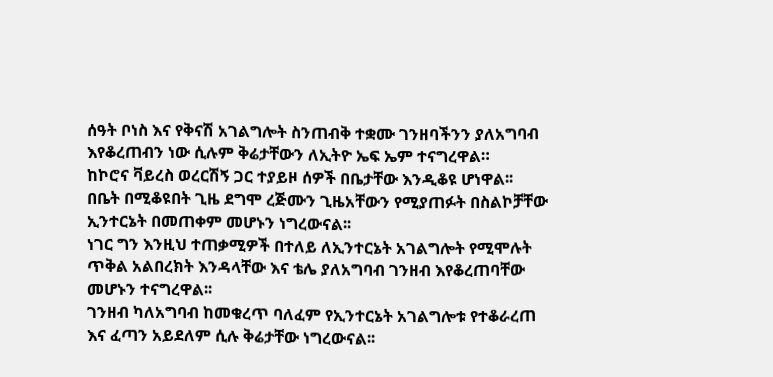ሰዓት ቦነስ እና የቅናሽ አገልግሎት ስንጠብቅ ተቋሙ ገንዘባችንን ያለአግባብ እየቆረጠብን ነው ሲሉም ቅሬታቸውን ለኢትዮ ኤፍ ኤም ተናግረዋል።
ከኮሮና ቫይረስ ወረርሽኝ ጋር ተያይዞ ሰዎች በቤታቸው እንዲቆዩ ሆነዋል፡፡
በቤት በሚቆዩበት ጊዜ ደግሞ ረጅሙን ጊዜአቸውን የሚያጠፉት በስልኮቻቸው ኢንተርኔት በመጠቀም መሆኑን ነግረውናል፡፡
ነገር ግን እንዚህ ተጠቃሚዎች በተለይ ለኢንተርኔት አገልግሎት የሚሞሉት ጥቅል አልበረክት እንዳላቸው እና ቴሌ ያለአግባብ ገንዘብ እየቆረጠባቸው መሆኑን ተናግረዋል፡፡
ገንዘብ ካለአግባብ ከመቁረጥ ባለፈም የኢንተርኔት አገልግሎቱ የተቆራረጠ እና ፈጣን አይደለም ሲሉ ቅሬታቸው ነግረውናል፡፡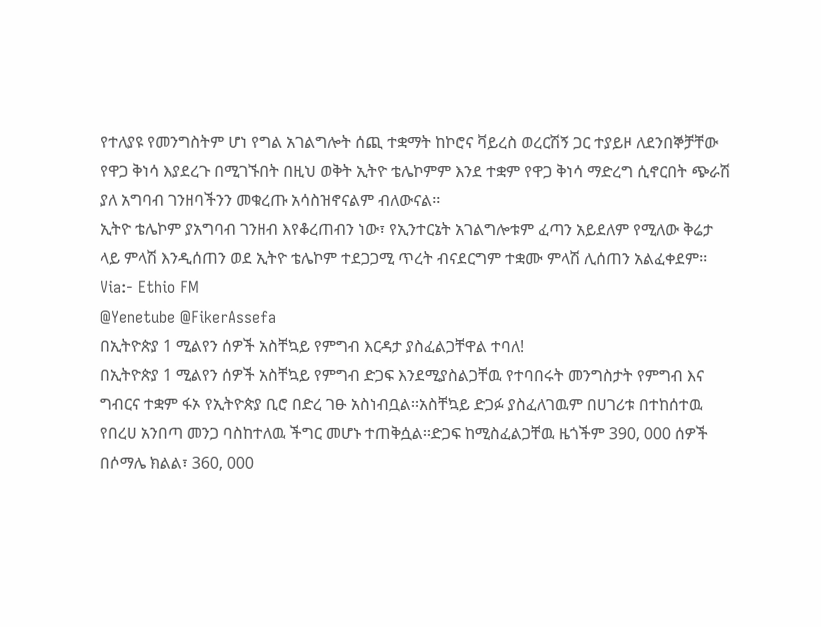የተለያዩ የመንግስትም ሆነ የግል አገልግሎት ሰጪ ተቋማት ከኮሮና ቫይረስ ወረርሽኝ ጋር ተያይዞ ለደንበኞቻቸው የዋጋ ቅነሳ እያደረጉ በሚገኙበት በዚህ ወቅት ኢትዮ ቴሌኮምም እንደ ተቋም የዋጋ ቅነሳ ማድረግ ሲኖርበት ጭራሽ ያለ አግባብ ገንዘባችንን መቁረጡ አሳስዝኖናልም ብለውናል፡፡
ኢትዮ ቴሌኮም ያአግባብ ገንዘብ እየቆረጠብን ነው፣ የኢንተርኔት አገልግሎቱም ፈጣን አይደለም የሚለው ቅሬታ ላይ ምላሽ እንዲሰጠን ወደ ኢትዮ ቴሌኮም ተደጋጋሚ ጥረት ብናደርግም ተቋሙ ምላሽ ሊሰጠን አልፈቀደም፡፡
Via:- Ethio FM
@Yenetube @FikerAssefa
በኢትዮጵያ 1 ሚልየን ሰዎች አስቸኳይ የምግብ እርዳታ ያስፈልጋቸዋል ተባለ!
በኢትዮጵያ 1 ሚልየን ሰዎች አስቸኳይ የምግብ ድጋፍ እንደሚያስልጋቸዉ የተባበሩት መንግስታት የምግብ እና ግብርና ተቋም ፋኦ የኢትዮጵያ ቢሮ በድረ ገፁ አስነብቧል፡፡አስቸኳይ ድጋፉ ያስፈለገዉም በሀገሪቱ በተከሰተዉ የበረሀ አንበጣ መንጋ ባስከተለዉ ችግር መሆኑ ተጠቅሷል፡፡ድጋፍ ከሚስፈልጋቸዉ ዜጎችም 390, 000 ሰዎች በሶማሌ ክልል፣ 360, 000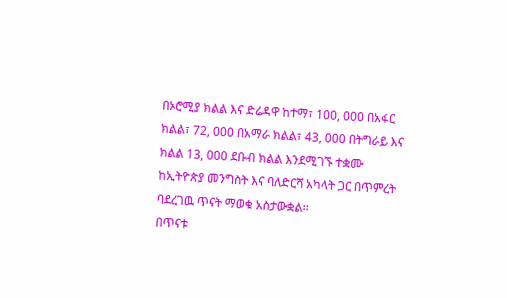በኦሮሚያ ክልል እና ድሬዳዋ ከተማ፣ 100, 000 በአፋር ክልል፣ 72, 000 በአማራ ክልል፣ 43, 000 በትግራይ እና ክልል 13, 000 ደቡብ ክልል እንደሚገኙ ተቋሙ ከኢትዮጵያ መንግስት እና ባለድርሻ አካላት ጋር በጥምረት ባደረገዉ ጥናት ማወቁ አስታውቋል፡፡
በጥናቱ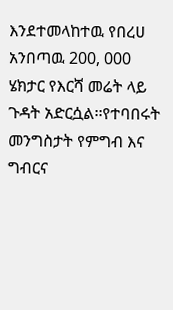እንደተመላከተዉ የበረሀ አንበጣዉ 200, 000 ሄክታር የእርሻ መሬት ላይ ጉዳት አድርሷል፡፡የተባበሩት መንግስታት የምግብ እና ግብርና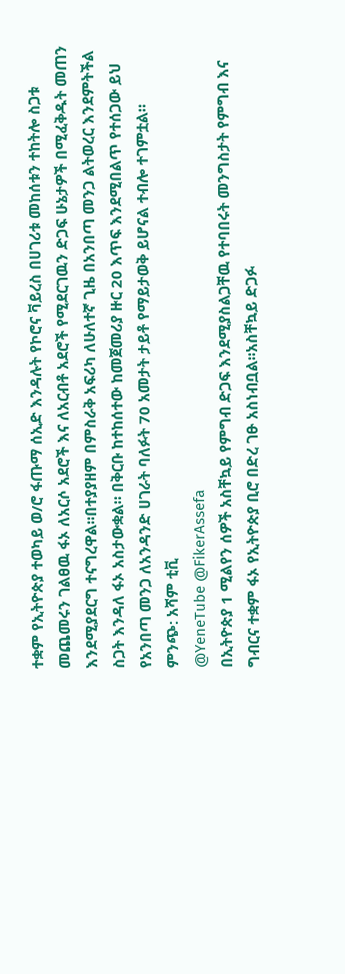ተቋም የኢትዮጵያ ተወካይ ወ/ሮ ፋጡማ ሰኢድ እንዳሉት የኮሮና ቫይረስ በሀገሪቱ መከሰቱን ተከትሎ ስጋቱ መጨመሩን ገልፀዉ ፋኦ ለአርሶ አደሮች እና ለአርብቶ አደሮች የሚደርገዉን ድጋፍ ሁኔታዎች በሚፈቅዱት መጠን እንደሚያደርግ ተናግረዋል፡፡በተያያዘም በምስራቅ አፍሪካ ለሁለተኛ ጊዜ በአንበጣ መንጋ ልትወረር እንደምትችል ስጋት እንዳለ ፋኦ አስታውቋል። በቅርቡ ከተከሰተው ከመጀመሪያ ዙር 20 እጥፍ እንደሚበልጥ የተሰጋው ይህ የአንበጣ መንጋ ለአንዳንድ ሀገራት ባለፉት 70 አመታት ታይቶ የማይታወቅ ይሆናል ተብሎ ተገምቷል።
ምንጭ: አሻም ቲቪ
@YeneTube @FikerAssefa
በኢትዮጵያ 1 ሚልየን ሰዎች አስቸኳይ የምግብ ድጋፍ እንደሚያስልጋቸዉ የተባበሩት መንግስታት የምግብ እና ግብርና ተቋም ፋኦ የኢትዮጵያ ቢሮ በድረ ገፁ አስነብቧል፡፡አስቸኳይ ድጋፉ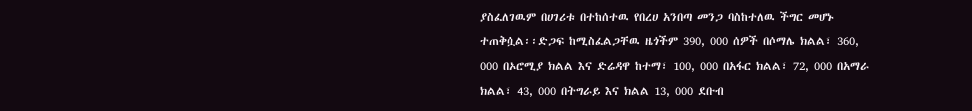ያስፈለገዉም በሀገሪቱ በተከሰተዉ የበረሀ አንበጣ መንጋ ባስከተለዉ ችግር መሆኑ ተጠቅሷል፡፡ድጋፍ ከሚስፈልጋቸዉ ዜጎችም 390, 000 ሰዎች በሶማሌ ክልል፣ 360, 000 በኦሮሚያ ክልል እና ድሬዳዋ ከተማ፣ 100, 000 በአፋር ክልል፣ 72, 000 በአማራ ክልል፣ 43, 000 በትግራይ እና ክልል 13, 000 ደቡብ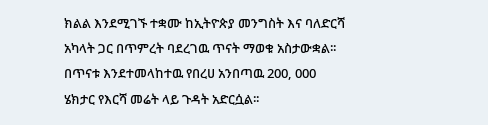ክልል እንደሚገኙ ተቋሙ ከኢትዮጵያ መንግስት እና ባለድርሻ አካላት ጋር በጥምረት ባደረገዉ ጥናት ማወቁ አስታውቋል፡፡
በጥናቱ እንደተመላከተዉ የበረሀ አንበጣዉ 200, 000 ሄክታር የእርሻ መሬት ላይ ጉዳት አድርሷል፡፡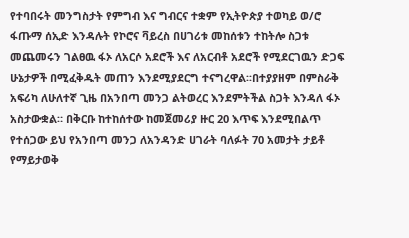የተባበሩት መንግስታት የምግብ እና ግብርና ተቋም የኢትዮጵያ ተወካይ ወ/ሮ ፋጡማ ሰኢድ እንዳሉት የኮሮና ቫይረስ በሀገሪቱ መከሰቱን ተከትሎ ስጋቱ መጨመሩን ገልፀዉ ፋኦ ለአርሶ አደሮች እና ለአርብቶ አደሮች የሚደርገዉን ድጋፍ ሁኔታዎች በሚፈቅዱት መጠን እንደሚያደርግ ተናግረዋል፡፡በተያያዘም በምስራቅ አፍሪካ ለሁለተኛ ጊዜ በአንበጣ መንጋ ልትወረር እንደምትችል ስጋት እንዳለ ፋኦ አስታውቋል። በቅርቡ ከተከሰተው ከመጀመሪያ ዙር 20 እጥፍ እንደሚበልጥ የተሰጋው ይህ የአንበጣ መንጋ ለአንዳንድ ሀገራት ባለፉት 70 አመታት ታይቶ የማይታወቅ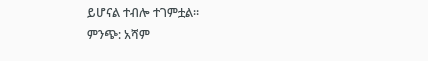ይሆናል ተብሎ ተገምቷል።
ምንጭ: አሻም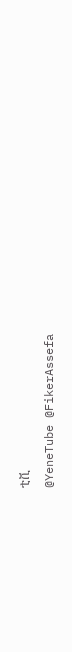ቲቪ
@YeneTube @FikerAssefa